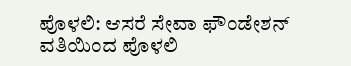ಪೊಳಲಿ: ಆಸರೆ ಸೇವಾ ಫೌಂಡೇಶನ್ ವತಿಯಿಂದ ಪೊಳಲಿ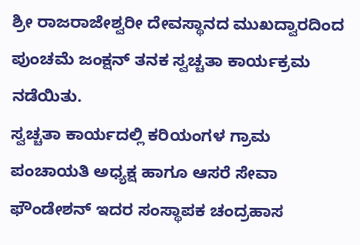ಶ್ರೀ ರಾಜರಾಜೇಶ್ವರೀ ದೇವಸ್ಥಾನದ ಮುಖದ್ವಾರದಿಂದ ಪುಂಚಮೆ ಜಂಕ್ಷನ್ ತನಕ ಸ್ವಚ್ಚತಾ ಕಾರ್ಯಕ್ರಮ ನಡೆಯಿತು.
ಸ್ವಚ್ಚತಾ ಕಾರ್ಯದಲ್ಲಿ ಕರಿಯಂಗಳ ಗ್ರಾಮ ಪಂಚಾಯತಿ ಅಧ್ಯಕ್ಷ ಹಾಗೂ ಆಸರೆ ಸೇವಾ ಫೌಂಡೇಶನ್ ಇದರ ಸಂಸ್ಥಾಪಕ ಚಂದ್ರಹಾಸ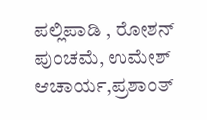ಪಲ್ಲಿಪಾಡಿ , ರೋಶನ್ ಪುಂಚಮೆ, ಉಮೇಶ್ ಆಚಾರ್ಯ,ಪ್ರಶಾಂತ್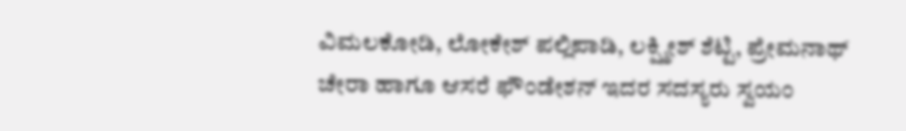ವಿಮಲಕೋಡಿ, ಲೋಕೇಶ್ ಪಲ್ಲಿಪಾಡಿ, ಲಕ್ಷ್ಮೀಶ್ ಶೆಟ್ಟಿ, ಪ್ರೇಮನಾಥ್ ಚೇರಾ ಹಾಗೂ ಆಸರೆ ಫೌಂಡೇಶನ್ ಇದರ ಸದಸ್ಯರು ಸ್ವಯಂ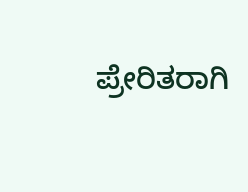ಪ್ರೇರಿತರಾಗಿ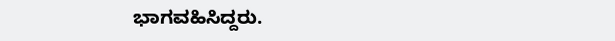ಭಾಗವಹಿಸಿದ್ದರು.